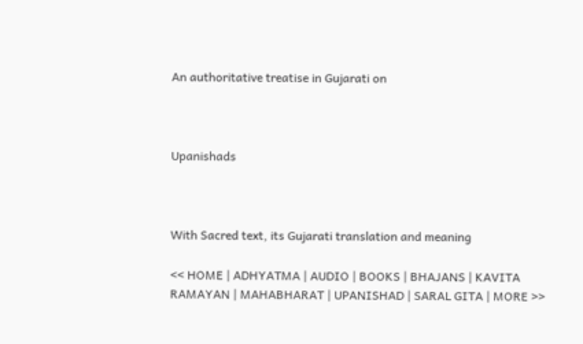An authoritative treatise in Gujarati on



Upanishads



With Sacred text, its Gujarati translation and meaning

<< HOME | ADHYATMA | AUDIO | BOOKS | BHAJANS | KAVITA RAMAYAN | MAHABHARAT | UPANISHAD | SARAL GITA | MORE >>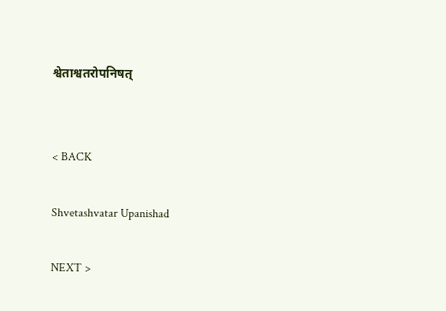श्वेताश्वतरोपनिषत्


< BACK

Shvetashvatar Upanishad

NEXT >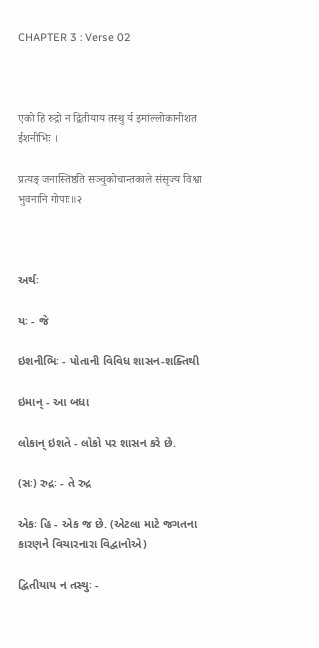CHAPTER 3 : Verse 02



एको हि रुद्रो न द्वितीयाय तस्थु र्य इमांल्लोकानीशत ईशनीभिः ।

प्रत्यङ् जनास्तिष्ठति सञ्चुकोचान्तकाले संसृज्य विश्वा भुवनानि गोपाः॥२



અર્થઃ

યઃ - જે

ઇશનીભિઃ - પોતાની વિવિધ શાસન-શક્તિથી

ઇમાન્ - આ બધા

લોકાન્ ઇશતે - લોકો પર શાસન કરે છે.

(સઃ) રુદ્રઃ - તે રુદ્ર

એકઃ હિ - એક જ છે. (એટલા માટે જગતના કારણને વિચારનારા વિદ્વાનોએ)

દ્વિતીયાય ન તસ્થુઃ -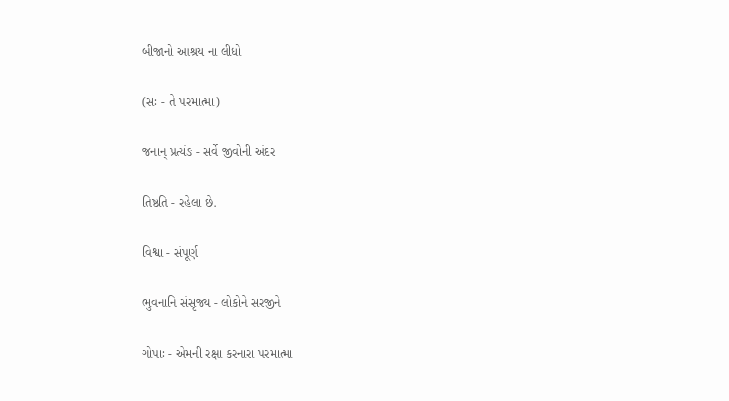બીજાનો આશ્રય ના લીધો

(સઃ - તે પરમાત્મા)

જનાન્ પ્રત્યંઙ - સર્વે જીવોની અંદર

તિષ્ઠતિ - રહેલા છે.

વિશ્વા - સંપૂર્ણ

ભુવનાનિ સંસૃજ્ય - લોકોને સરજીને

ગોપાઃ - એમની રક્ષા કરનારા પરમાત્મા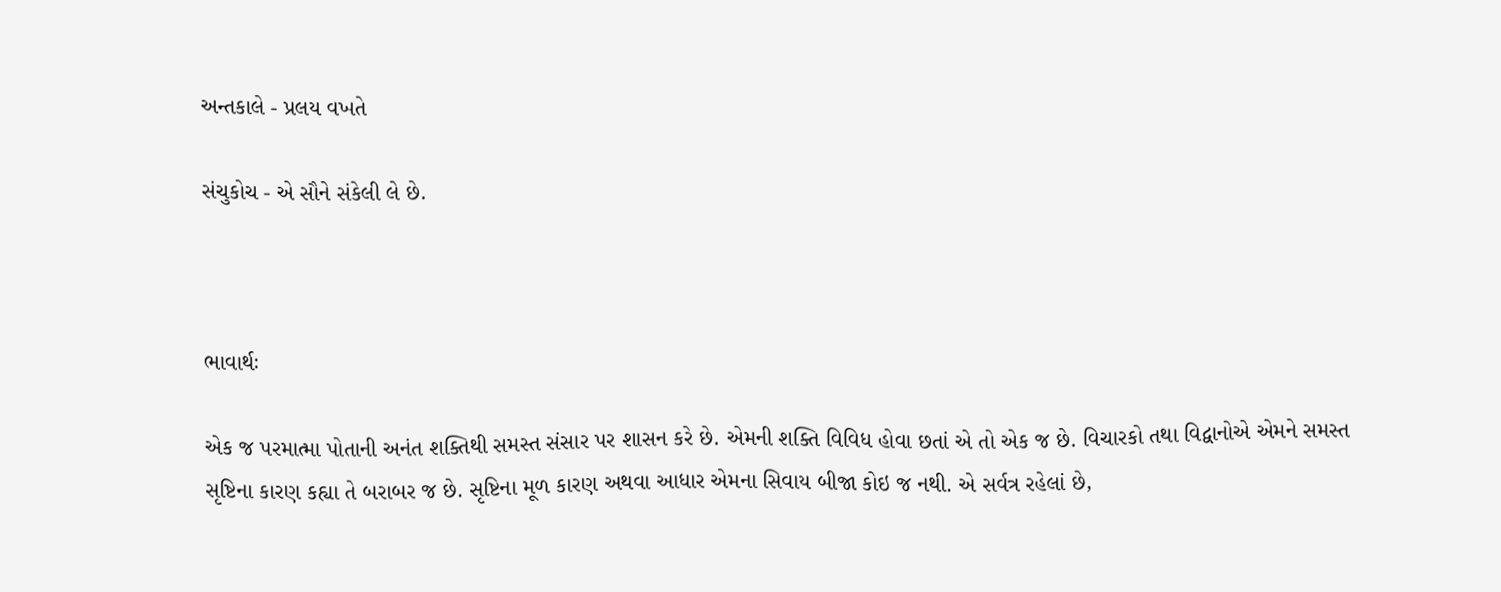અન્તકાલે - પ્રલય વખતે

સંચુકોચ - એ સૌને સંકેલી લે છે.



ભાવાર્થઃ

એક જ પરમાત્મા પોતાની અનંત શક્તિથી સમસ્ત સંસાર પર શાસન કરે છે. એમની શક્તિ વિવિધ હોવા છતાં એ તો એક જ છે. વિચારકો તથા વિદ્વાનોએ એમને સમસ્ત સૃષ્ટિના કારણ કહ્યા તે બરાબર જ છે. સૃષ્ટિના મૂળ કારણ અથવા આધાર એમના સિવાય બીજા કોઇ જ નથી. એ સર્વત્ર રહેલાં છે,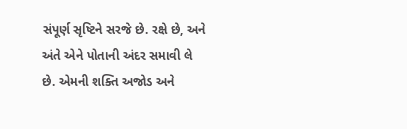સંપૂર્ણ સૃષ્ટિને સરજે છે. રક્ષે છે, અને અંતે એને પોતાની અંદર સમાવી લે છે. એમની શક્તિ અજોડ અને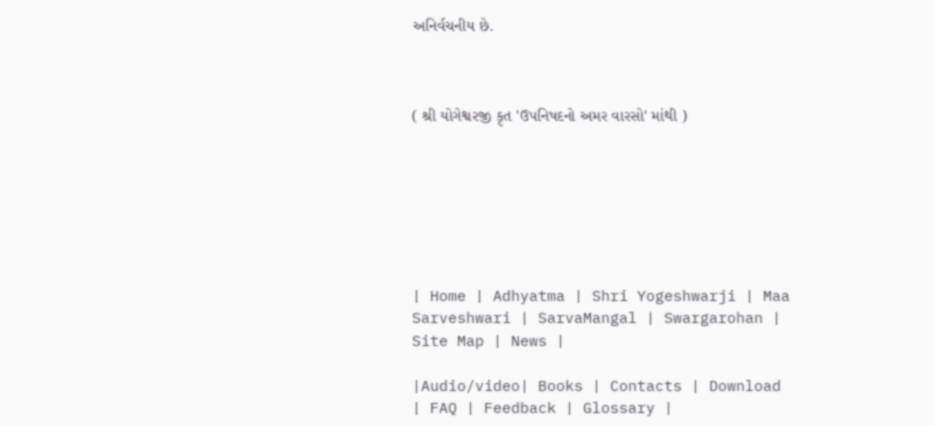અનિર્વચનીય છે.



( શ્રી યોગેશ્વરજી કૃત 'ઉપનિષદનો અમર વારસો' માંથી )







| Home | Adhyatma | Shri Yogeshwarji | Maa Sarveshwari | SarvaMangal | Swargarohan |  Site Map | News |

|Audio/video| Books | Contacts | Download | FAQ | Feedback | Glossary |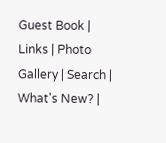Guest Book | Links | Photo Gallery | Search | What's New? |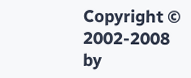Copyright © 2002-2008 by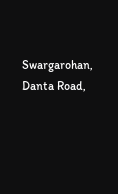Swargarohan, Danta Road,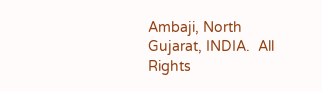Ambaji, North Gujarat, INDIA.  All Rights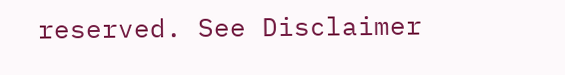reserved. See Disclaimer